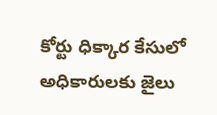కోర్టు ధిక్కార కేసులో అధికారులకు జైలు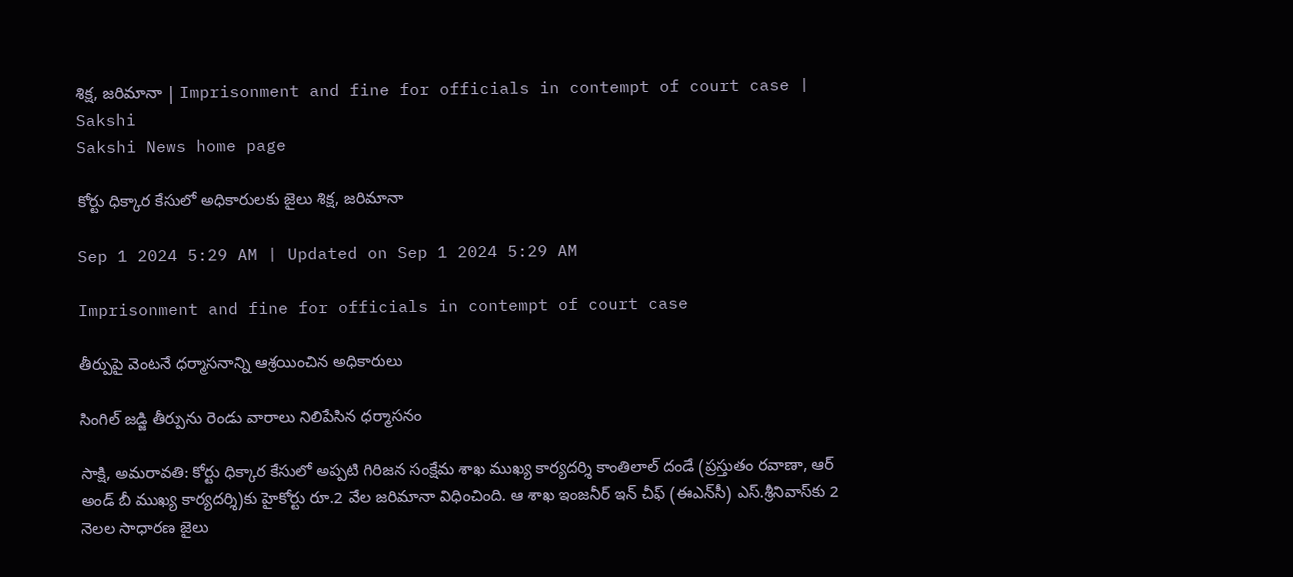శిక్ష, జరిమానా | Imprisonment and fine for officials in contempt of court case | Sakshi
Sakshi News home page

కోర్టు ధిక్కార కేసులో అధికారులకు జైలు శిక్ష, జరిమానా

Sep 1 2024 5:29 AM | Updated on Sep 1 2024 5:29 AM

Imprisonment and fine for officials in contempt of court case

తీర్పుపై వెంటనే ధర్మాసనాన్ని ఆశ్రయించిన అధికారులు

సింగిల్‌ జడ్జి తీర్పును రెండు వారాలు నిలిపేసిన ధర్మాసనం

సాక్షి, అమరావతి: కోర్టు ధిక్కార కేసులో అప్పటి గిరిజన సంక్షేమ శాఖ ముఖ్య కార్యదర్శి కాంతిలాల్‌ దండే (ప్రస్తుతం రవాణా, ఆర్‌ అండ్‌ బీ ముఖ్య కార్యదర్శి)కు హైకోర్టు రూ.2 వేల జరిమానా విధించింది. ఆ శాఖ ఇంజనీర్‌ ఇన్‌ చీఫ్‌ (ఈఎన్‌సీ) ఎస్‌.శ్రీనివాస్‌కు 2 నెలల సాధారణ జైలు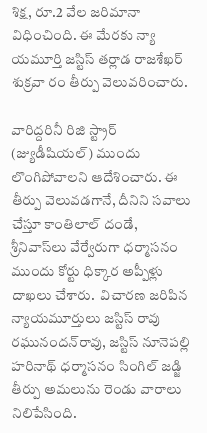శిక్ష, రూ.2 వేల జరిమానా విధించింది. ఈ మేరకు న్యా యమూర్తి జస్టిస్‌ తర్లాడ రాజశేఖర్‌ శుక్రవా రం తీర్పు వెలువరించారు.

వారిద్దరినీ రిజి స్ట్రార్‌ (జ్యుడీషియల్‌) ముందు లొంగిపోవాలని ఆదేశించారు. ఈ తీర్పు వెలువడగానే, దీనిని సవాలు చేస్తూ కాంతిలాల్‌ దండే,  శ్రీనివాస్‌లు వేర్వేరుగా ధర్మాసనం ముందు కోర్టు ధిక్కార అప్పీళ్లు దాఖలు చేశారు.  విచారణ జరిపిన న్యాయమూర్తులు జస్టిస్‌ రావు రఘునందన్‌రావు, జస్టిస్‌ నూనెపల్లి హరినాథ్‌ ధర్మాసనం సింగిల్‌ జడ్జి తీర్పు అమలును రెండు వారాలు నిలిపేసింది.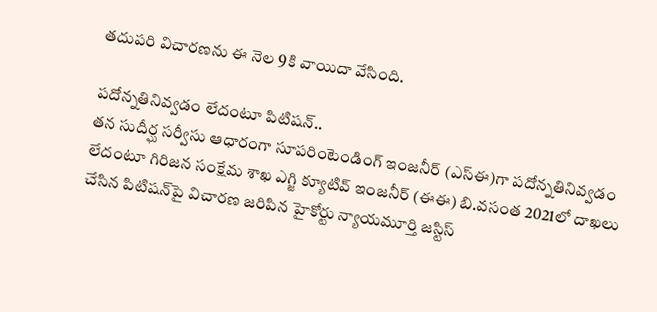తదుపరి విచారణను ఈ నెల 9కి వాయిదా వేసింది.

పదోన్నతినివ్వడం లేదంటూ పిటిషన్‌..
తన సుదీర్ఘ సర్వీసు ఆధారంగా సూపరింటెండింగ్‌ ఇంజనీర్‌ (ఎస్‌ఈ)గా పదోన్నతినివ్వడం లేదంటూ గిరిజన సంక్షేమ శాఖ ఎగ్జి క్యూటివ్‌ ఇంజనీర్‌ (ఈఈ) బి.వసంత 2021లో దాఖలు చేసిన పిటిషన్‌పై విచారణ జరిపిన హైకోర్టు న్యాయమూర్తి జస్టిస్‌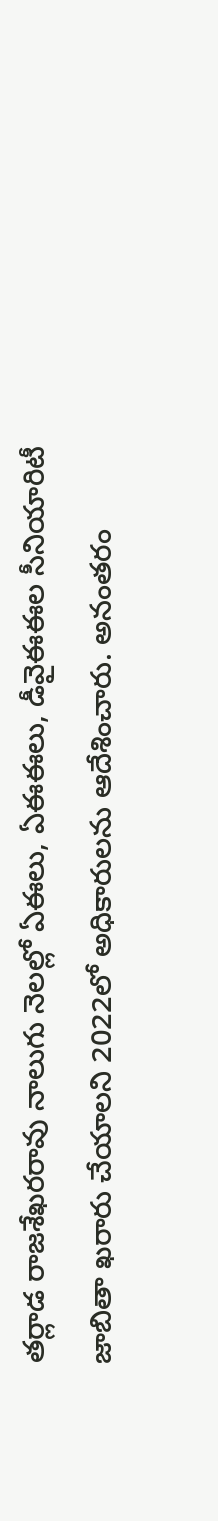తర్లాడ రాజశేఖరరావు నాలుగు నెలల్లో ఏఈలు, ఏఈఈలు, డీవైఈఈల సీనియారిటీ జాబితా ఖరారు చేయాలని 2022లో అధికారులను ఆదేశించారు. అనంతరం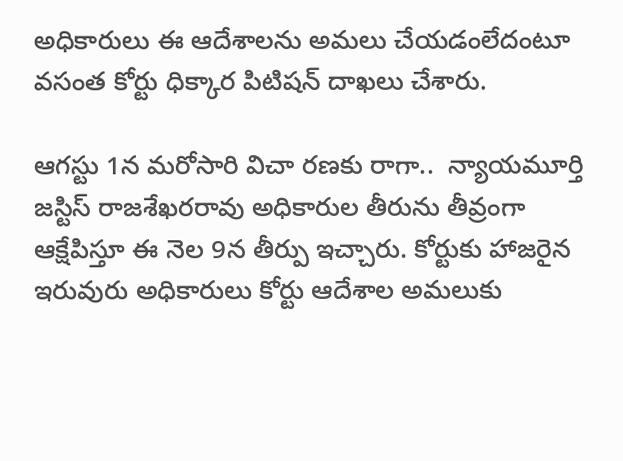అధికారులు ఈ ఆదేశాలను అమలు చేయడంలేదంటూ వసంత కోర్టు ధిక్కార పిటిషన్‌ దాఖలు చేశారు.

ఆగస్టు 1న మరోసారి విచా రణకు రాగా..  న్యాయమూర్తి జస్టిస్‌ రాజశేఖరరావు అధికారుల తీరును తీవ్రంగా ఆక్షేపిస్తూ ఈ నెల 9న తీర్పు ఇచ్చారు. కోర్టుకు హాజరైన ఇరువురు అధికారులు కోర్టు ఆదేశాల అమలుకు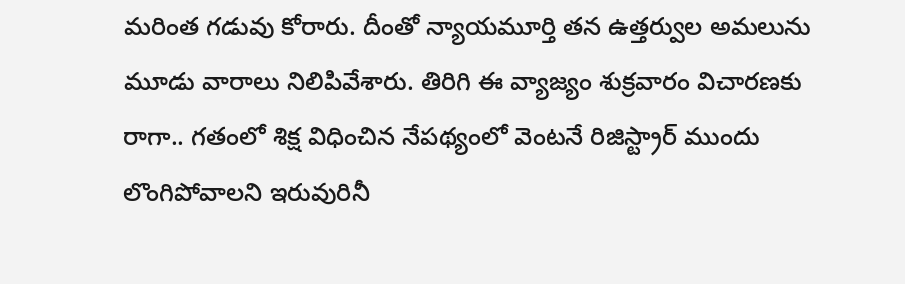మరింత గడువు కోరారు. దీంతో న్యాయమూర్తి తన ఉత్తర్వుల అమలును మూడు వారాలు నిలిపివేశారు. తిరిగి ఈ వ్యాజ్యం శుక్రవారం విచారణకు రాగా.. గతంలో శిక్ష విధించిన నేపథ్యంలో వెంటనే రిజిస్ట్రార్‌ ముందు లొంగిపోవాలని ఇరువురినీ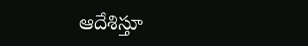ఆదేశిస్తూ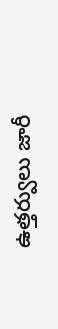ఉత్తర్వులు జారీ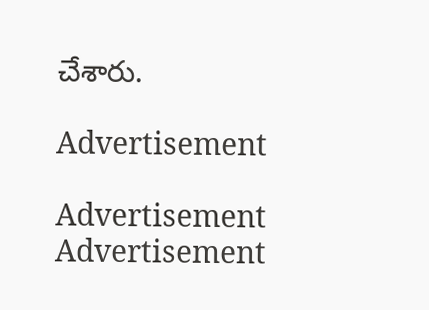చేశారు.

Advertisement

Advertisement
Advertisement